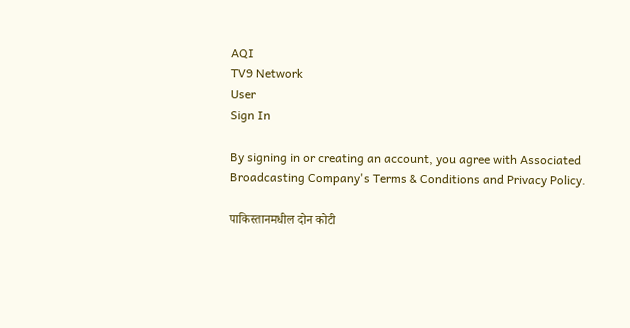AQI
TV9 Network
User
Sign In

By signing in or creating an account, you agree with Associated Broadcasting Company's Terms & Conditions and Privacy Policy.

पाकिस्तानमधील दोन कोटी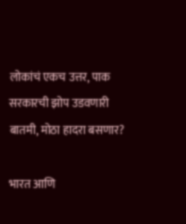लोकांचं एकच उत्तर, पाक सरकारची झोप उडवणारी बातमी, मोठा हादरा बसणार?

भारत आणि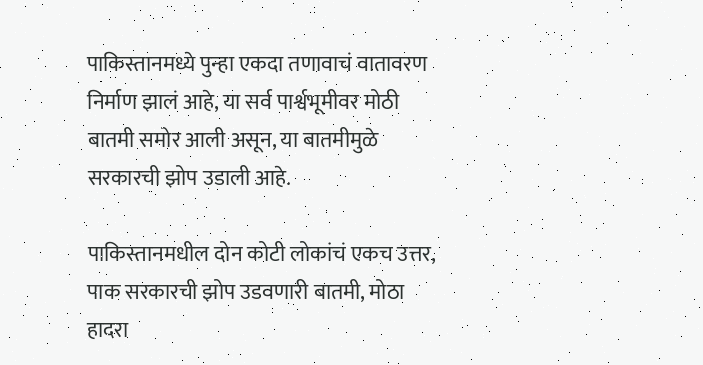पाकिस्तानमध्ये पुन्हा एकदा तणावाचं वातावरण निर्माण झालं आहे, या सर्व पार्श्वभूमीवर मोठी बातमी समोर आली असून, या बातमीमुळे सरकारची झोप उडाली आहे.

पाकिस्तानमधील दोन कोटी लोकांचं एकच उत्तर, पाक सरकारची झोप उडवणारी बातमी, मोठा हादरा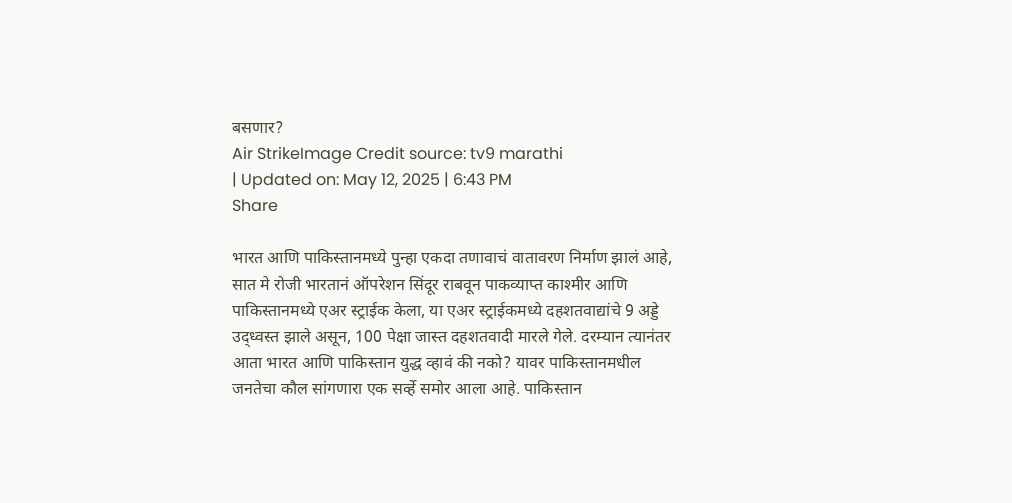बसणार?
Air StrikeImage Credit source: tv9 marathi
| Updated on: May 12, 2025 | 6:43 PM
Share

भारत आणि पाकिस्तानमध्ये पुन्हा एकदा तणावाचं वातावरण निर्माण झालं आहे, सात मे रोजी भारतानं ऑपरेशन सिंदूर राबवून पाकव्याप्त काश्मीर आणि पाकिस्तानमध्ये एअर स्ट्राईक केला, या एअर स्ट्राईकमध्ये दहशतवाद्यांचे 9 अड्डे उद्ध्वस्त झाले असून, 100 पेक्षा जास्त दहशतवादी मारले गेले. दरम्यान त्यानंतर आता भारत आणि पाकिस्तान युद्ध व्हावं की नको? यावर पाकिस्तानमधील जनतेचा कौल सांगणारा एक सर्व्हे समोर आला आहे. पाकिस्तान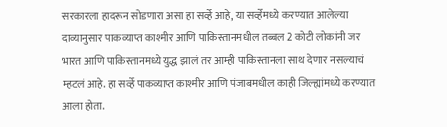सरकारला हादरून सोडणारा असा हा सर्व्हे आहे, या सर्व्हेमध्ये करण्यात आलेल्या दाव्यानुसार पाकव्याप्त काश्मीर आणि पाकिस्तानमधील तब्बल 2 कोटी लोकांनी जर भारत आणि पाकिस्तानमध्ये युद्ध झालं तर आम्ही पाकिस्तानला साथ देणार नसल्याचं म्हटलं आहे. हा सर्व्हे पाकव्याप्त काश्मीर आणि पंजाबमधील काही जिल्ह्यांमध्ये करण्यात आला होता.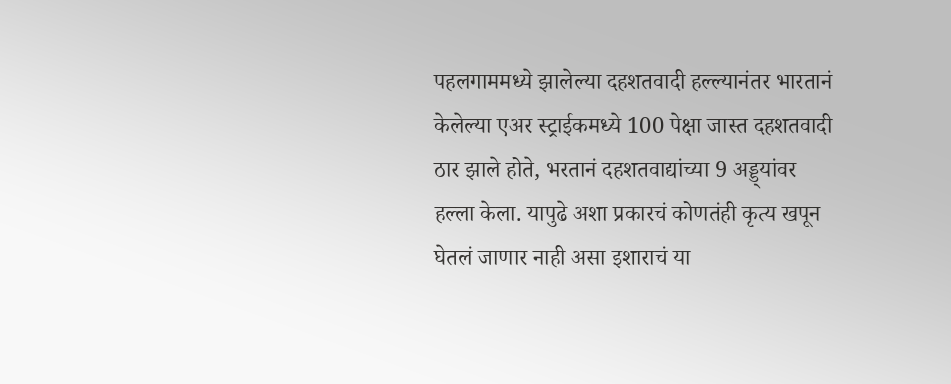पहलगाममध्ये झालेल्या दहशतवादी हल्ल्यानंतर भारतानं केलेल्या एअर स्ट्राईकमध्ये 100 पेक्षा जास्त दहशतवादी ठार झाले होते, भरतानं दहशतवाद्यांच्या 9 अड्ड्यांवर हल्ला केला. यापुढे अशा प्रकारचं कोणतंही कृत्य खपून घेतलं जाणार नाही असा इशाराचं या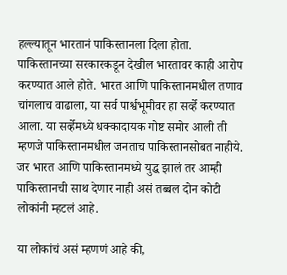हल्ल्यातून भारतानं पाकिस्तानला दिला होता. पाकिस्तानच्या सरकारकडून देखील भारतावर काही आरोप करण्यात आले होते. भारत आणि पाकिस्तानमधील तणाव चांगलाच वाढाला, या सर्व पार्श्वभूमीवर हा सर्व्हे करण्यात आला. या सर्व्हेमध्ये धक्कादायक गोष्ट समोर आली ती म्हणजे पाकिस्तानमधील जनताच पाकिस्तानसोबत नाहीये. जर भारत आणि पाकिस्तानमध्ये युद्ध झालं तर आम्ही पाकिस्तानची साथ देणार नाही असं तब्बल दोन कोटी लोकांनी म्हटलं आहे.

या लोकांचं असं म्हणणं आहे की,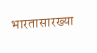भारतासारख्या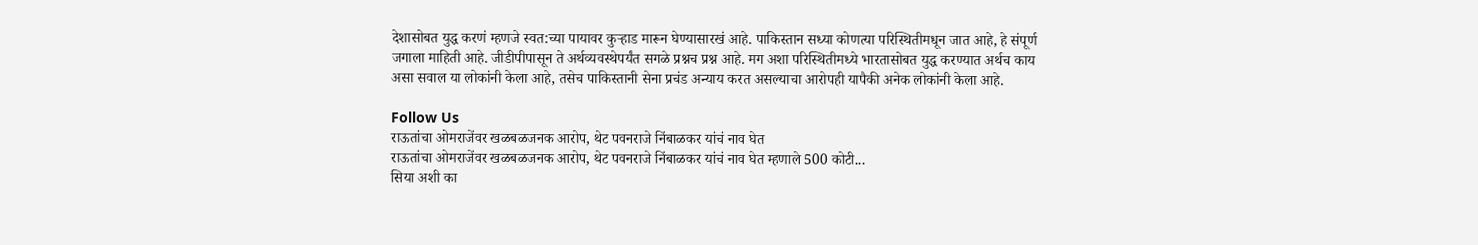देशासोबत युद्ध करणं म्हणजे स्वत:च्या पायावर कुऱ्हाड मारून घेण्यासारखं आहे. पाकिस्तान सध्या कोणत्या परिस्थितीमधून जात आहे, हे संपूर्ण जगाला माहिती आहे. जीडीपीपासून ते अर्थव्यवस्थेपर्यंत सगळे प्रश्नच प्रश्न आहे. मग अशा परिस्थितीमध्ये भारतासोबत युद्ध करण्यात अर्थच काय असा सवाल या लोकांनी केला आहे, तसेच पाकिस्तानी सेना प्रचंड अन्याय करत असल्याचा आरोपही यापैकी अनेक लोकांनी केला आहे.

Follow Us
राऊतांचा ओमराजेंवर खळबळजनक आरोप, थेट पवनराजे निंबाळकर यांचं नाव घेत
राऊतांचा ओमराजेंवर खळबळजनक आरोप, थेट पवनराजे निंबाळकर यांचं नाव घेत म्हणाले 500 कोटी...
सिया अशी का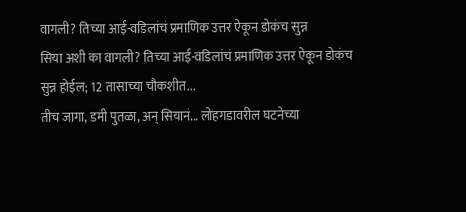वागली? तिच्या आई-वडिलांचं प्रमाणिक उत्तर ऐकून डोकंच सुन्न
सिया अशी का वागली? तिच्या आई-वडिलांचं प्रमाणिक उत्तर ऐकून डोकंच सुन्न होईल; 12 तासाच्या चौकशीत...
तीच जागा, डमी पुतळा, अन् सियानं... लोहगडावरील घटनेच्या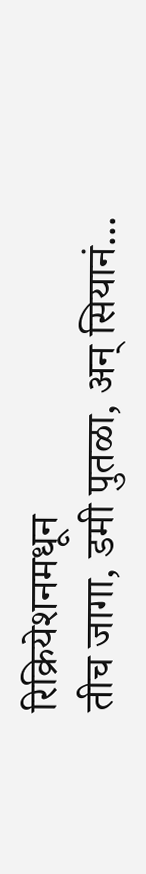रिक्रियेशनमधून
तीच जागा, डमी पुतळा, अन् सियानं...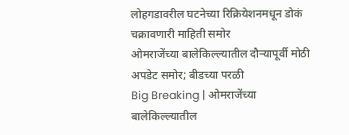लोहगडावरील घटनेच्या रिक्रियेशनमधून डोकं चक्रावणारी माहिती समोर
ओमराजेंच्या बालेकिल्ल्यातील दौऱ्यापूर्वी मोठी अपडेट समोर; बीडच्या परळी
Big Breaking | ओमराजेंच्या बालेकिल्ल्यातील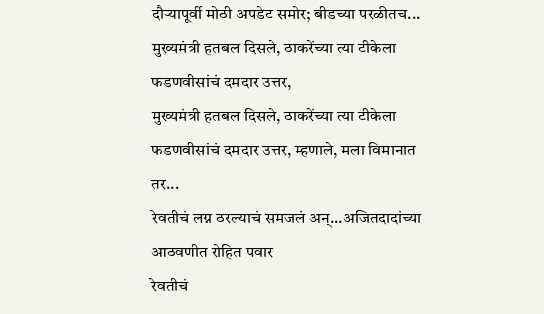दौऱ्यापूर्वी मोठी अपडेट समोर; बीडच्या परळीतच...
मुख्यमंत्री हतबल दिसले, ठाकरेंच्या त्या टीकेला फडणवीसांचं दमदार उत्तर,
मुख्यमंत्री हतबल दिसले, ठाकरेंच्या त्या टीकेला फडणवीसांचं दमदार उत्तर, म्हणाले, मला विमानात तर...
रेवतीचं लग्न ठरल्याचं समजलं अन्...अजितदादांच्या आठवणीत रोहित पवार
रेवतीचं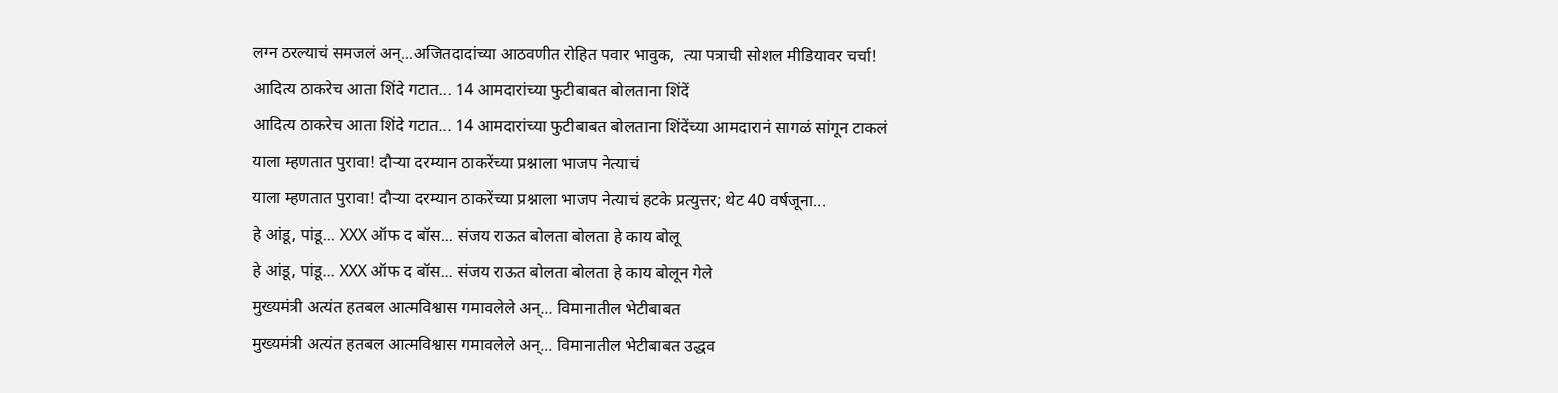लग्न ठरल्याचं समजलं अन्...अजितदादांच्या आठवणीत रोहित पवार भावुक,  त्या पत्राची सोशल मीडियावर चर्चा!
आदित्य ठाकरेच आता शिंदे गटात... 14 आमदारांच्या फुटीबाबत बोलताना शिंदें
आदित्य ठाकरेच आता शिंदे गटात... 14 आमदारांच्या फुटीबाबत बोलताना शिंदेंच्या आमदारानं सागळं सांगून टाकलं
याला म्हणतात पुरावा! दौऱ्या दरम्यान ठाकरेंच्या प्रश्नाला भाजप नेत्याचं
याला म्हणतात पुरावा! दौऱ्या दरम्यान ठाकरेंच्या प्रश्नाला भाजप नेत्याचं हटके प्रत्युत्तर; थेट 40 वर्षजूना...
हे आंडू, पांडू... XXX ऑफ द बॉस... संजय राऊत बोलता बोलता हे काय बोलू
हे आंडू, पांडू... XXX ऑफ द बॉस... संजय राऊत बोलता बोलता हे काय बोलून गेले
मुख्यमंत्री अत्यंत हतबल आत्मविश्वास गमावलेले अन्... विमानातील भेटीबाबत
मुख्यमंत्री अत्यंत हतबल आत्मविश्वास गमावलेले अन्... विमानातील भेटीबाबत उद्धव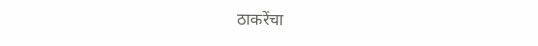ठाकरेंचा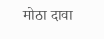मोठा दावा